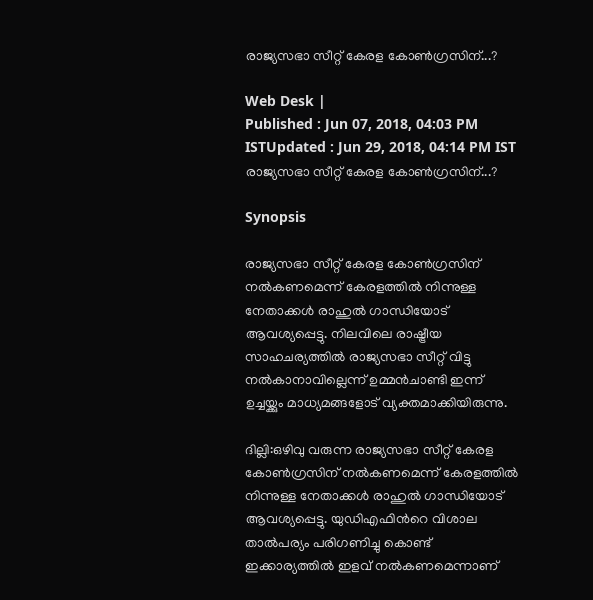രാജ്യസഭാ സീറ്റ് കേരള കോണ്‍ഗ്രസിന്...?

Web Desk |
Published : Jun 07, 2018, 04:03 PM ISTUpdated : Jun 29, 2018, 04:14 PM IST
രാജ്യസഭാ സീറ്റ് കേരള കോണ്‍ഗ്രസിന്...?

Synopsis

രാജ്യസഭാ സീറ്റ് കേരള കോണ്‍ഗ്രസിന് നല്‍കണമെന്ന് കേരളത്തില്‍ നിന്നുള്ള നേതാക്കള്‍ രാഹുല്‍ ഗാന്ധിയോട് ആവശ്യപ്പെട്ടു. നിലവിലെ രാഷ്ട്രീയ സാഹചര്യത്തില്‍ രാജ്യസഭാ സീറ്റ് വിട്ടു നല്‍കാനാവില്ലെന്ന് ഉമ്മന്‍ചാണ്ടി ഇന്ന് ഉച്ചയ്ക്കും മാധ്യമങ്ങളോട് വ്യക്തമാക്കിയിരുന്നു.

ദില്ലി:ഒഴിവു വരുന്ന രാജ്യസഭാ സീറ്റ് കേരള കോണ്‍ഗ്രസിന് നല്‍കണമെന്ന് കേരളത്തില്‍ നിന്നുള്ള നേതാക്കള്‍ രാഹുല്‍ ഗാന്ധിയോട് ആവശ്യപ്പെട്ടു. യുഡിഎഫിന്‍റെ വിശാല താല്‍പര്യം പരിഗണിച്ചു കൊണ്ട് ഇക്കാര്യത്തില്‍ ഇളവ് നല്‍കണമെന്നാണ്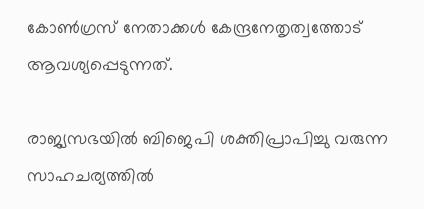കോണ്‍ഗ്രസ് നേതാക്കള്‍ കേന്ദ്രനേതൃത്വത്തോട് ആവശ്യപ്പെടുന്നത്.

രാജ്യസഭയില്‍ ബിജെപി ശക്തിപ്രാപിച്ചു വരുന്ന സാഹചര്യത്തില്‍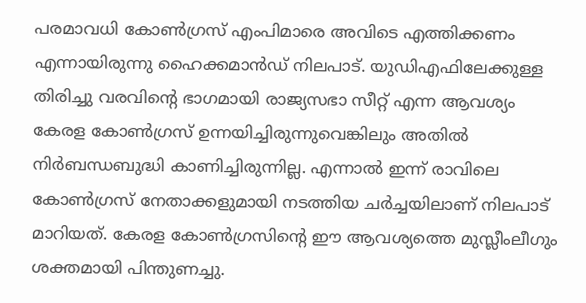പരമാവധി കോണ്‍ഗ്രസ് എംപിമാരെ അവിടെ എത്തിക്കണം എന്നായിരുന്നു ഹൈക്കമാന്‍ഡ് നിലപാട്. യുഡിഎഫിലേക്കുള്ള തിരിച്ചു വരവിന്‍റെ ഭാഗമായി രാജ്യസഭാ സീറ്റ് എന്ന ആവശ്യം കേരള കോണ്‍ഗ്രസ് ഉന്നയിച്ചിരുന്നുവെങ്കിലും അതില്‍ നിര്‍ബന്ധബുദ്ധി കാണിച്ചിരുന്നില്ല. എന്നാല്‍ ഇന്ന് രാവിലെ കോണ്‍ഗ്രസ് നേതാക്കളുമായി നടത്തിയ ചര്‍ച്ചയിലാണ് നിലപാട് മാറിയത്. കേരള കോണ്‍ഗ്രസിന്‍റെ ഈ ആവശ്യത്തെ മുസ്ലീംലീഗും ശക്തമായി പിന്തുണച്ചു.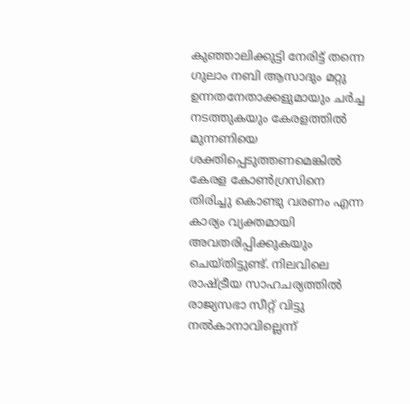കുഞ്ഞാലിക്കുട്ടി നേരിട്ട് തന്നെ ഗുലാം നബി ആസാദും മറ്റു ഉന്നതനേതാക്കളുമായും ചര്‍ച്ച നടത്തുകയും കേരളത്തില്‍ മുന്നണിയെ ശക്തിപ്പെടുത്തണമെങ്കില്‍ കേരള കോണ്‍ഗ്രസിനെ തിരിച്ചു കൊണ്ടു വരണം എന്ന കാര്യം വ്യക്തമായി അവതരിപ്പിക്കുകയും ചെയ്തിട്ടുണ്ട്. നിലവിലെ രാഷ്ട്രീയ സാഹചര്യത്തില്‍ രാജ്യസഭാ സീറ്റ് വിട്ടു നല്‍കാനാവില്ലെന്ന്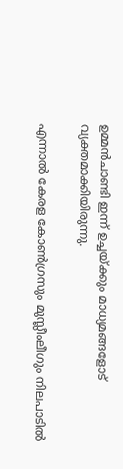ഉമ്മന്‍ചാണ്ടി ഇന്ന് ഉച്ചയ്ക്കും മാധ്യമങ്ങളോട് വ്യക്തമാക്കിയിരുന്നു.

എന്നാല്‍ കേരള കോണ്‍ഗ്രസും മുസ്ലീംലീഗും നിലപാടില്‍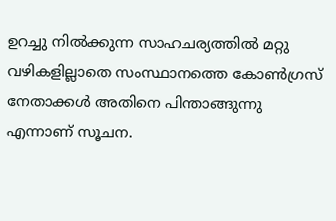ഉറച്ചു നില്‍ക്കുന്ന സാഹചര്യത്തില്‍ മറ്റു വഴികളില്ലാതെ സംസ്ഥാനത്തെ കോണ്‍ഗ്രസ് നേതാക്കള്‍ അതിനെ പിന്താങ്ങുന്നു എന്നാണ് സൂചന.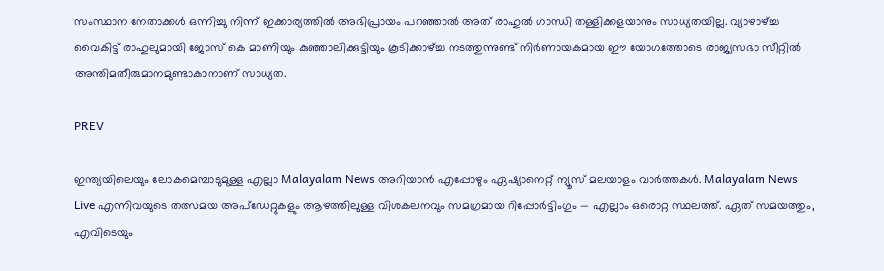സംസ്ഥാന നേതാക്കള്‍ ഒന്നിച്ചു നിന്ന് ഇക്കാര്യത്തില്‍ അഭിപ്രായം പറഞ്ഞാല്‍ അത് രാഹുല്‍ ഗാന്ധി തള്ളിക്കളയാനും സാധ്യതയില്ല. വ്യാഴാഴ്ച്ച വൈകിട്ട് രാഹുലുമായി ജോസ് കെ മാണിയും കുഞ്ഞാലിക്കുട്ടിയും കൂടിക്കാഴ്ച്ച നടത്തുന്നുണ്ട് നിര്‍ണായകമായ ഈ യോഗത്തോടെ രാജ്യസഭാ സീറ്റില്‍ അന്തിമതീരുമാനമുണ്ടാകാനാണ് സാധ്യത.

PREV

ഇന്ത്യയിലെയും ലോകമെമ്പാടുമുള്ള എല്ലാ Malayalam News അറിയാൻ എപ്പോഴും ഏഷ്യാനെറ്റ് ന്യൂസ് മലയാളം വാർത്തകൾ. Malayalam News Live എന്നിവയുടെ തത്സമയ അപ്‌ഡേറ്റുകളും ആഴത്തിലുള്ള വിശകലനവും സമഗ്രമായ റിപ്പോർട്ടിംഗും — എല്ലാം ഒരൊറ്റ സ്ഥലത്ത്. ഏത് സമയത്തും, എവിടെയും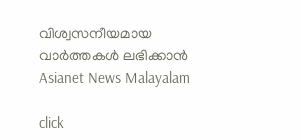വിശ്വസനീയമായ വാർത്തകൾ ലഭിക്കാൻ Asianet News Malayalam

click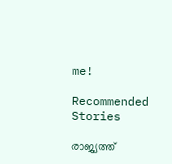me!

Recommended Stories

രാജ്യത്ത്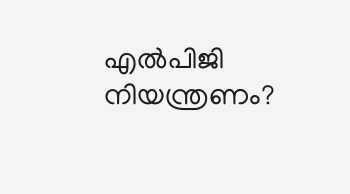എൽപിജി നിയന്ത്രണം?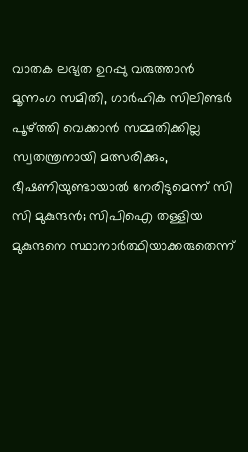വാതക ലഭ്യത ഉറപ്പു വരുത്താൻ മൂന്നംഗ സമിതി, ഗാർഹിക സിലിണ്ടർ പൂഴ്ത്തി വെക്കാൻ സമ്മതിക്കില്ല
സ്വതന്ത്രനായി മത്സരിക്കും, ഭീഷണിയുണ്ടായാൽ നേരിടുമെന്ന് സി സി മുകുന്ദൻ; സിപിഐ തള്ളിയ മുകുന്ദനെ സ്ഥാനാർത്ഥിയാക്കരുതെന്ന്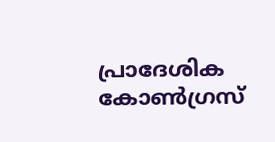പ്രാദേശിക കോൺഗ്രസ്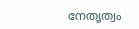നേതൃത്വം